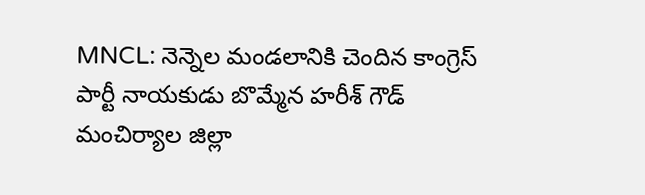MNCL: నెన్నెల మండలానికి చెందిన కాంగ్రెస్ పార్టీ నాయకుడు బొమ్మేన హరీశ్ గౌడ్ మంచిర్యాల జిల్లా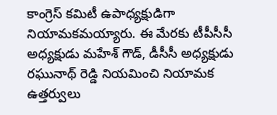కాంగ్రెస్ కమిటీ ఉపాధ్యక్షుడిగా నియామకమయ్యారు. ఈ మేరకు టీపీసీసీ అధ్యక్షుడు మహేశ్ గౌడ్, డీసీసీ అధ్యక్షుడు రఘునాథ్ రెడ్డి నియమించి నియామక ఉత్తర్వులు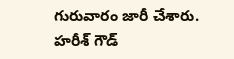గురువారం జారీ చేశారు. హరీశ్ గౌడ్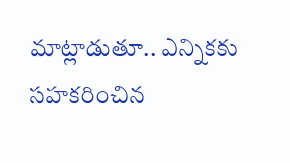మాట్లాడుతూ.. ఎన్నికకు సహకరించిన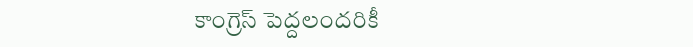కాంగ్రెస్ పెద్దలందరికీ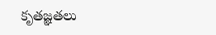కృతజ్ఞతలు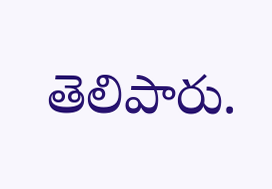తెలిపారు.